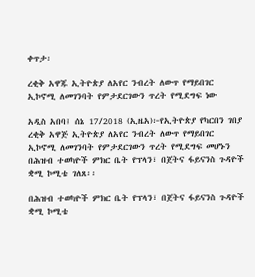ቀጥታ፡

ረቂቅ አዋጁ ኢትዮጵያ ለአየር ንብረት ለውጥ የማይበገር ኢኮኖሚ ለመገንባት የምታደርገውን ጥረት የሚደግፍ ነው

አዲስ አበባ፤ ሰኔ 17/2018 (ኢዜአ)፦የኢትዮጵያ የካርበን ገበያ ረቂቅ አዋጅ ኢትዮጵያ ለአየር ንብረት ለውጥ የማይበገር ኢኮኖሚ ለመገንባት የምታደርገውን ጥረት የሚደግፍ መሆኑን በሕዝብ ተወካዮች ምክር ቤት የፕላን፣ በጀትና ፋይናንስ ጉዳዮች ቋሚ ኮሚቴ ገለጸ፡፡

በሕዝብ ተወካዮች ምክር ቤት የፕላን፣ በጀትና ፋይናንስ ጉዳዮች ቋሚ ኮሚቴ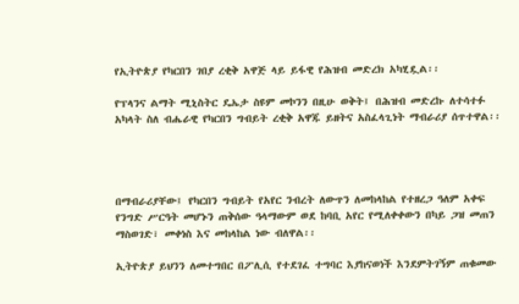የኢትዮጵያ የካርበን ገበያ ረቂቅ አዋጅ ላይ ይፋዊ የሕዝብ መድረክ አካሂዷል፡፡

የፕላንና ልማት ሚኒስትር ዴኤታ ስዩም መኮንን በዚሁ ወቅት፤ በሕዝብ መድረኩ ለተሳተፉ አካላት ስለ ብሔራዊ የካርበን ግብይት ረቂቅ አዋጁ ይዘትና አስፈላጊነት ማብራሪያ ሰጥተዋል፡፡




በማብራሪያቸው፤ የካርበን ግብይት የአየር ንብረት ለውጥን ለመከላከል የተዘረጋ ዓለም አቀፍ የንግድ ሥርዓት መሆኑን ጠቅሰው ዓላማውም ወደ ከባቢ አየር የሚለቀቀውን በካይ ጋዝ መጠን ማስወገድ፣ መቀነስ እና መከላከል ነው ብለዋል፡፡

ኢትዮጵያ ይህንን ለመተግበር በፖሊሲ የተደገፈ ተግባር እያከናወነች እንደምትገኝም ጠቁመው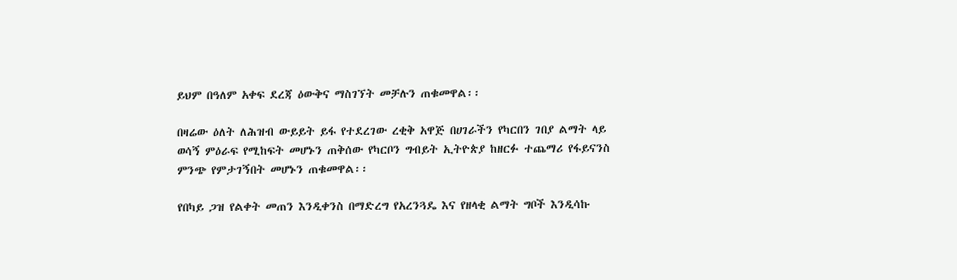ይህም በዓለም አቀፍ ደረጃ ዕውቅና ማስገኘት መቻሉን ጠቁመዋል፡፡

በዛሬው ዕለት ለሕዝብ ውይይት ይፋ የተደረገው ረቂቅ አዋጅ በሀገራችን የካርበን ገበያ ልማት ላይ ወሳኝ ምዕራፍ የሚከፍት መሆኑን ጠቅሰው የካርቦን ግብይት ኢትዮጵያ ከዘርፉ ተጨማሪ የፋይናንስ ምንጭ የምታገኝበት መሆኑን ጠቁመዋል፡፡

የበካይ ጋዝ የልቀት መጠን እንዲቀንስ በማድረግ የአረንጓዴ እና የዘላቂ ልማት ግቦች እንዲሳኩ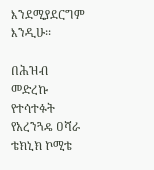እንደሚያደርግም እንዲሁ፡፡

በሕዝብ መድረኩ የተሳተፉት የአረንጓዴ ዐሻራ ቴክኒክ ኮሚቴ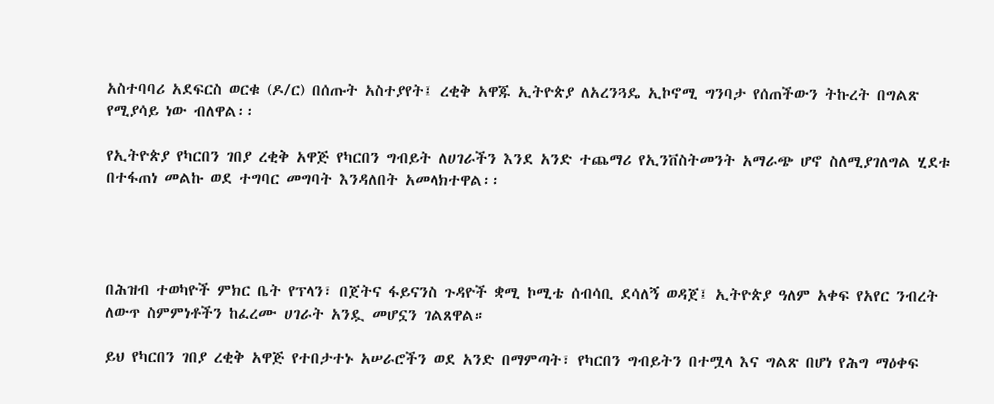አስተባባሪ አደፍርስ ወርቁ (ዶ/ር) በሰጡት አስተያየት፤ ረቂቅ አዋጁ ኢትዮጵያ ለአረንጓዴ ኢኮኖሚ ግንባታ የሰጠችውን ትኩረት በግልጽ የሚያሳይ ነው ብለዋል፡፡

የኢትዮጵያ የካርበን ገበያ ረቂቅ አዋጅ የካርበን ግብይት ለሀገራችን እንደ አንድ ተጨማሪ የኢንቨስትመንት አማራጭ ሆኖ ስለሚያገለግል ሂደቱ በተፋጠነ መልኩ ወደ ተግባር መግባት እንዳለበት አመላክተዋል፡፡




በሕዝብ ተወካዮች ምክር ቤት የፕላን፣ በጀትና ፋይናንስ ጉዳዮች ቋሚ ኮሚቴ ሰብሳቢ ደሳለኝ ወዳጀ፤ ኢትዮጵያ ዓለም አቀፍ የአየር ንብረት ለውጥ ስምምነቶችን ከፈረሙ ሀገራት አንዷ መሆኗን ገልጸዋል።

ይህ የካርበን ገበያ ረቂቅ አዋጅ የተበታተኑ አሠራሮችን ወደ አንድ በማምጣት፣ የካርበን ግብይትን በተሟላ እና ግልጽ በሆነ የሕግ ማዕቀፍ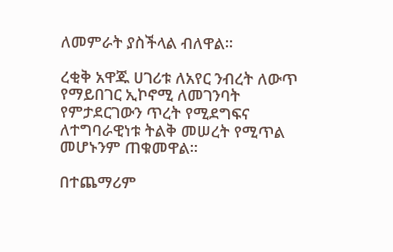ለመምራት ያስችላል ብለዋል።

ረቂቅ አዋጁ ሀገሪቱ ለአየር ንብረት ለውጥ የማይበገር ኢኮኖሚ ለመገንባት የምታደርገውን ጥረት የሚደግፍና ለተግባራዊነቱ ትልቅ መሠረት የሚጥል መሆኑንም ጠቁመዋል።

በተጨማሪም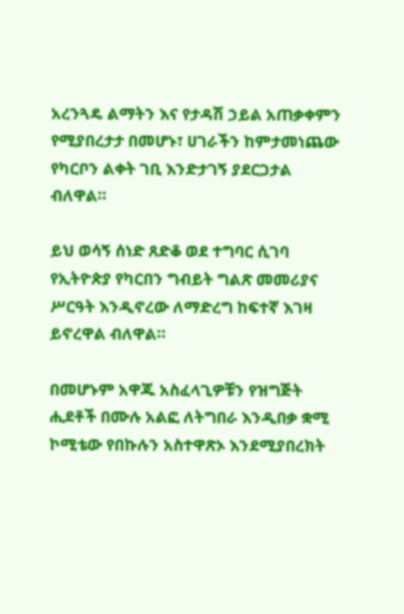አረንጓዴ ልማትን እና የታዳሽ ኃይል አጠቃቀምን የሚያበረታታ በመሆኑ፣ ሀገራችን ከምታመነጨው የካርቦን ልቀት ገቢ እንድታገኝ ያደርጋታል ብለዋል።

ይህ ወሳኝ ሰነድ ጸድቆ ወደ ተግባር ሲገባ የኢትዮጵያ የካርበን ግብይት ግልጽ መመሪያና ሥርዓት እንዲኖረው ለማድረግ ከፍተኛ እገዛ ይኖረዋል ብለዋል።

በመሆኑም አዋጁ አስፈላጊዎቹን የዝግጅት ሒደቶች በሙሉ አልፎ ለትግበራ እንዲበቃ ቋሚ ኮሚቴው የበኩሉን አስተዋጽኦ እንደሚያበረክት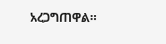አረጋግጠዋል።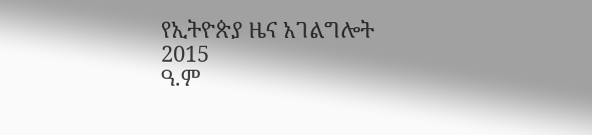የኢትዮጵያ ዜና አገልግሎት
2015
ዓ.ም